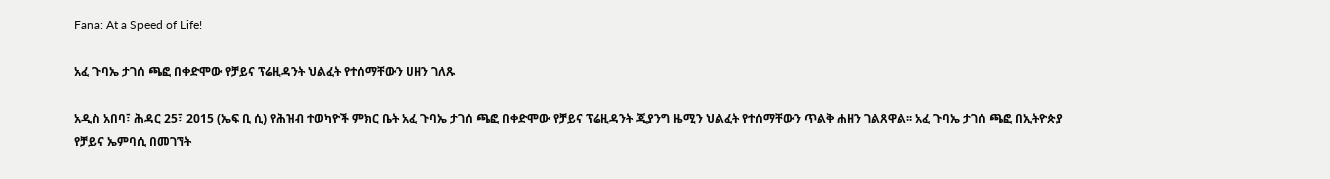Fana: At a Speed of Life!

አፈ ጉባኤ ታገሰ ጫፎ በቀድሞው የቻይና ፕሬዚዳንት ህልፈት የተሰማቸውን ሀዘን ገለጹ

አዲስ አበባ፣ ሕዳር 25፣ 2015 (ኤፍ ቢ ሲ) የሕዝብ ተወካዮች ምክር ቤት አፈ ጉባኤ ታገሰ ጫፎ በቀድሞው የቻይና ፕሬዚዳንት ጂያንግ ዜሚን ህልፈት የተሰማቸውን ጥልቅ ሐዘን ገልጸዋል፡፡ አፈ ጉባኤ ታገሰ ጫፎ በኢትዮጵያ የቻይና ኤምባሲ በመገኘት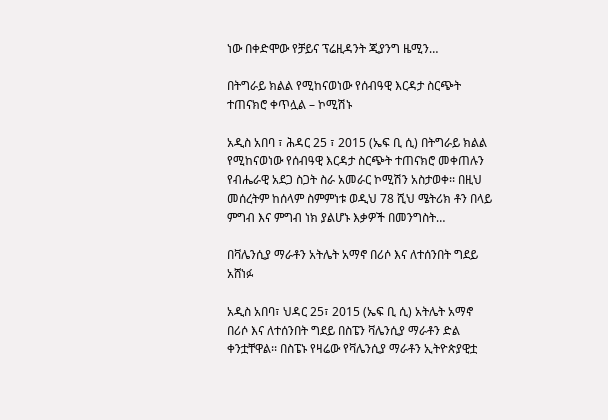ነው በቀድሞው የቻይና ፕሬዚዳንት ጂያንግ ዜሚን…

በትግራይ ክልል የሚከናወነው የሰብዓዊ እርዳታ ስርጭት ተጠናክሮ ቀጥሏል – ኮሚሽኑ

አዲስ አበባ ፣ ሕዳር 25 ፣ 2015 (ኤፍ ቢ ሲ) በትግራይ ክልል የሚከናወነው የሰብዓዊ እርዳታ ስርጭት ተጠናክሮ መቀጠሉን የብሔራዊ አደጋ ስጋት ስራ አመራር ኮሚሽን አስታወቀ፡፡ በዚህ መሰረትም ከሰላም ስምምነቱ ወዲህ 78 ሺህ ሜትሪክ ቶን በላይ ምግብ እና ምግብ ነክ ያልሆኑ እቃዎች በመንግስት…

በቫሌንሲያ ማራቶን አትሌት አማኖ በሪሶ እና ለተሰንበት ግደይ አሸነፉ

አዲስ አበባ፣ ህዳር 25፣ 2015 (ኤፍ ቢ ሲ) አትሌት አማኖ በሪሶ እና ለተሰንበት ግደይ በስፔን ቫሌንሲያ ማራቶን ድል ቀንቷቸዋል፡፡ በስፔኑ የዛሬው የቫሌንሲያ ማራቶን ኢትዮጵያዊቷ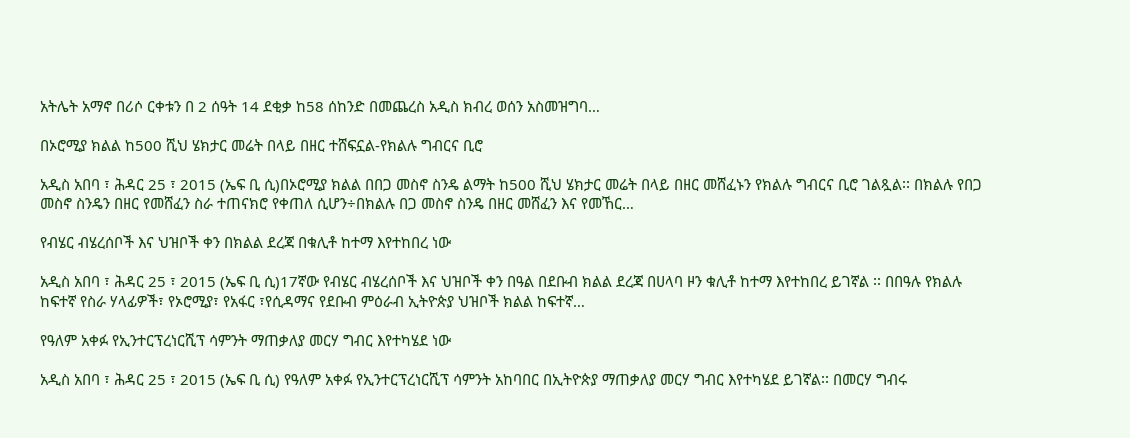አትሌት አማኖ በሪሶ ርቀቱን በ 2 ሰዓት 14 ደቂቃ ከ58 ሰከንድ በመጨረስ አዲስ ክብረ ወሰን አስመዝግባ…

በኦሮሚያ ክልል ከ500 ሺህ ሄክታር መሬት በላይ በዘር ተሸፍኗል-የክልሉ ግብርና ቢሮ

አዲስ አበባ ፣ ሕዳር 25 ፣ 2015 (ኤፍ ቢ ሲ)በኦሮሚያ ክልል በበጋ መስኖ ስንዴ ልማት ከ500 ሺህ ሄክታር መሬት በላይ በዘር መሸፈኑን የክልሉ ግብርና ቢሮ ገልጿል፡፡ በክልሉ የበጋ መስኖ ስንዴን በዘር የመሸፈን ስራ ተጠናክሮ የቀጠለ ሲሆን÷በክልሉ በጋ መስኖ ስንዴ በዘር መሸፈን እና የመኸር…

የብሄር ብሄረሰቦች እና ህዝቦች ቀን በክልል ደረጃ በቁሊቶ ከተማ እየተከበረ ነው

አዲስ አበባ ፣ ሕዳር 25 ፣ 2015 (ኤፍ ቢ ሲ)17ኛው የብሄር ብሄረሰቦች እና ህዝቦች ቀን በዓል በደቡብ ክልል ደረጃ በሀላባ ዞን ቁሊቶ ከተማ እየተከበረ ይገኛል ፡፡ በበዓሉ የክልሉ ከፍተኛ የስራ ሃላፊዎች፣ የኦሮሚያ፣ የአፋር ፣የሲዳማና የደቡብ ምዕራብ ኢትዮጵያ ህዝቦች ክልል ከፍተኛ…

የዓለም አቀፉ የኢንተርፕረነርሺፕ ሳምንት ማጠቃለያ መርሃ ግብር እየተካሄደ ነው

አዲስ አበባ ፣ ሕዳር 25 ፣ 2015 (ኤፍ ቢ ሲ) የዓለም አቀፉ የኢንተርፕረነርሺፕ ሳምንት አከባበር በኢትዮጵያ ማጠቃለያ መርሃ ግብር እየተካሄደ ይገኛል፡፡ በመርሃ ግብሩ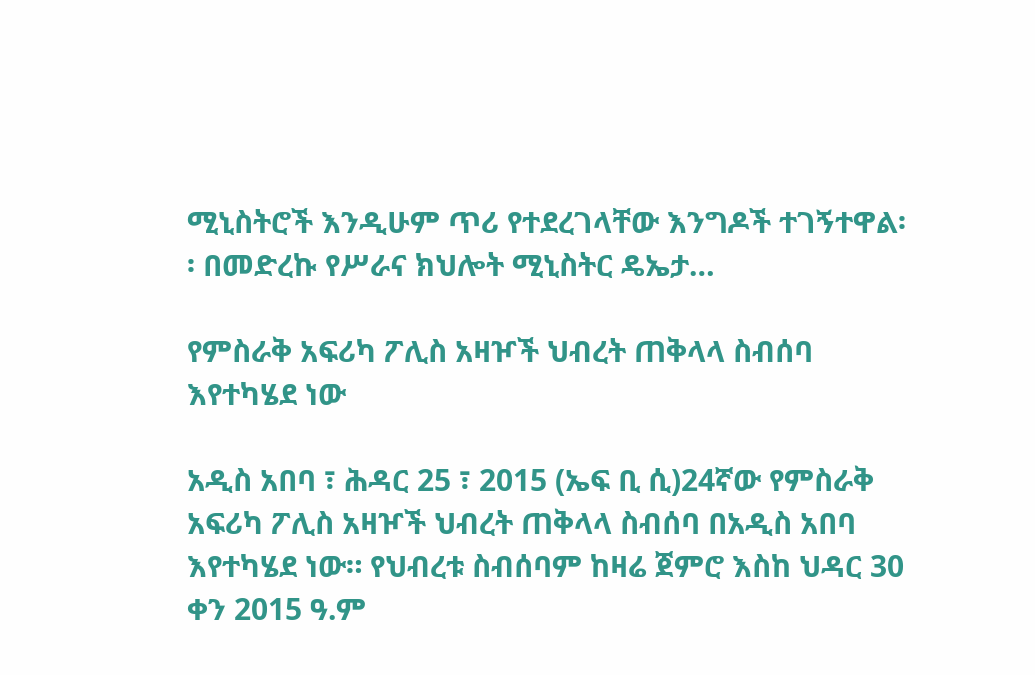ሚኒስትሮች እንዲሁም ጥሪ የተደረገላቸው እንግዶች ተገኝተዋል፡፡ በመድረኩ የሥራና ክህሎት ሚኒስትር ዴኤታ…

የምስራቅ አፍሪካ ፖሊስ አዛዦች ህብረት ጠቅላላ ስብሰባ እየተካሄደ ነው

አዲስ አበባ ፣ ሕዳር 25 ፣ 2015 (ኤፍ ቢ ሲ)24ኛው የምስራቅ አፍሪካ ፖሊስ አዛዦች ህብረት ጠቅላላ ስብሰባ በአዲስ አበባ እየተካሄደ ነው። የህብረቱ ስብሰባም ከዛሬ ጀምሮ እስከ ህዳር 30 ቀን 2015 ዓ.ም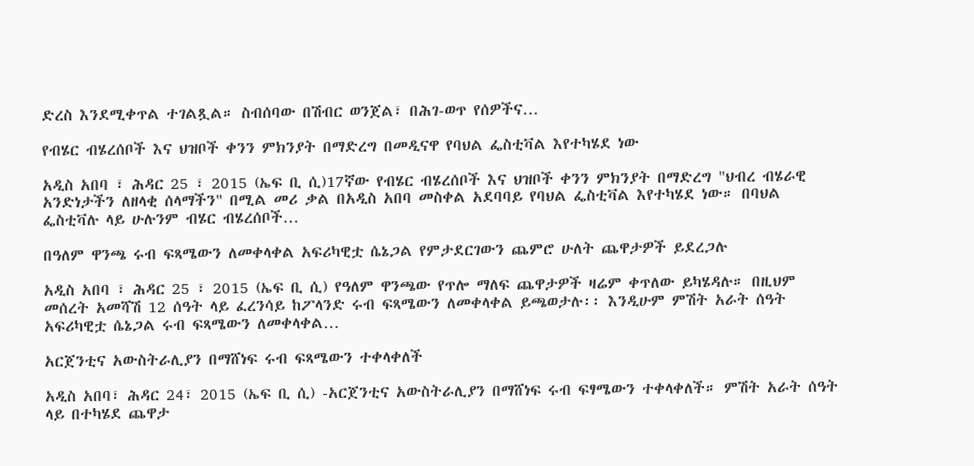ድረስ እንደሚቀጥል ተገልጿል። ስብሰባው በሽብር ወንጀል፣ በሕገ-ወጥ የሰዎችና…

የብሄር ብሄረሰቦች እና ህዝቦች ቀንን ምክንያት በማድረግ በመዲናዋ የባህል ፌስቲቫል እየተካሄደ ነው

አዲስ አበባ ፣ ሕዳር 25 ፣ 2015 (ኤፍ ቢ ሲ)17ኛው የብሄር ብሄረሰቦች እና ህዝቦች ቀንን ምክንያት በማድረግ "ህብረ ብሄራዊ አንድነታችን ለዘላቂ ሰላማችን" በሚል መሪ ቃል በአዲስ አበባ መስቀል አደባባይ የባህል ፌስቲቫል እየተካሄደ ነው። በባህል ፌስቲቫሉ ላይ ሁሉንም ብሄር ብሄረሰቦች…

በዓለም ዋንጫ ሩብ ፍጻሜውን ለመቀላቀል አፍሪካዊቷ ሴኔጋል የምታደርገውን ጨምሮ ሁለት ጨዋታዎች ይደረጋሉ

አዲስ አበባ ፣ ሕዳር 25 ፣ 2015 (ኤፍ ቢ ሲ) የዓለም ዋንጫው የጥሎ ማለፍ ጨዋታዎች ዛሬም ቀጥለው ይካሄዳሉ። በዚህም መሰረት አመሻሽ 12 ሰዓት ላይ ፈረንሳይ ከፖላንድ ሩብ ፍጻሜውን ለመቀላቀል ይጫወታሉ፡፡ እንዲሁም ምሽት አራት ሰዓት አፍሪካዊቷ ሴኔጋል ሩብ ፍጻሜውን ለመቀላቀል…

አርጀንቲና አውስትራሊያን በማሸነፍ ሩብ ፍጻሜውን ተቀላቀለች

አዲስ አበባ፣ ሕዳር 24፣ 2015 (ኤፍ ቢ ሲ) -አርጀንቲና አውስትራሊያን በማሸነፍ ሩብ ፍፃሜውን ተቀላቀለች። ምሽት አራት ሰዓት ላይ በተካሄደ ጨዋታ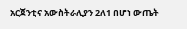አርጀንቲና አውስትራሊያን 2ለ1 በሆነ ውጤት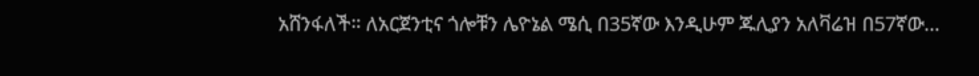አሸንፋለች። ለአርጀንቲና ጎሎቹን ሌዮኔል ሜሲ በ35ኛው እንዲሁም ጁሊያን አለቫሬዝ በ57ኛው…